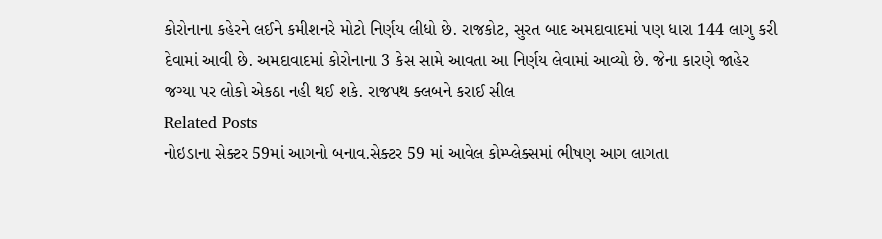કોરોનાના કહેરને લઈને કમીશનરે મોટો નિર્ણય લીધો છે. રાજકોટ, સુરત બાદ અમદાવાદમાં પણ ધારા 144 લાગુ કરી દેવામાં આવી છે. અમદાવાદમાં કોરોનાના 3 કેસ સામે આવતા આ નિર્ણય લેવામાં આવ્યો છે. જેના કારણે જાહેર જગ્યા પર લોકો એકઠા નહી થઈ શકે. રાજપથ ક્લબને કરાઈ સીલ
Related Posts
નોઇડાના સેક્ટર 59માં આગનો બનાવ.સેક્ટર 59 માં આવેલ કોમ્પ્લેક્સમાં ભીષણ આગ લાગતા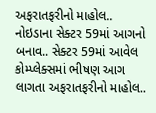અફરાતફરીનો માહોલ..
નોઇડાના સેક્ટર 59માં આગનો બનાવ.. સેક્ટર 59માં આવેલ કોમ્પ્લેક્સમાં ભીષણ આગ લાગતા અફરાતફરીનો માહોલ..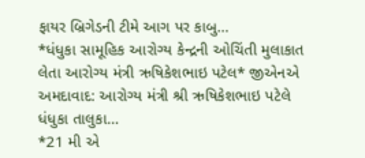ફાયર બ્રિગેડની ટીમે આગ પર કાબુ…
*ધંધુકા સામૂહિક આરોગ્ય કેન્દ્રની ઓચિંતી મુલાકાત લેતા આરોગ્ય મંત્રી ઋષિકેશભાઇ પટેલ* જીએનએ અમદાવાદ: આરોગ્ય મંત્રી શ્રી ઋષિકેશભાઇ પટેલે ધંધુકા તાલુકા…
*21 મી એ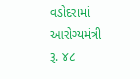વડોદરામાં આરોગ્યમંત્રી રૂ. ૪૮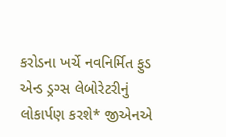કરોડના ખર્ચે નવનિર્મિત ફુડ એન્ડ ડ્રગ્સ લેબોરેટરીનું લોકાર્પણ કરશે* જીએનએ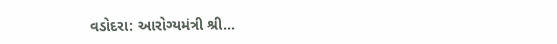વડોદરા: આરોગ્યમંત્રી શ્રી…